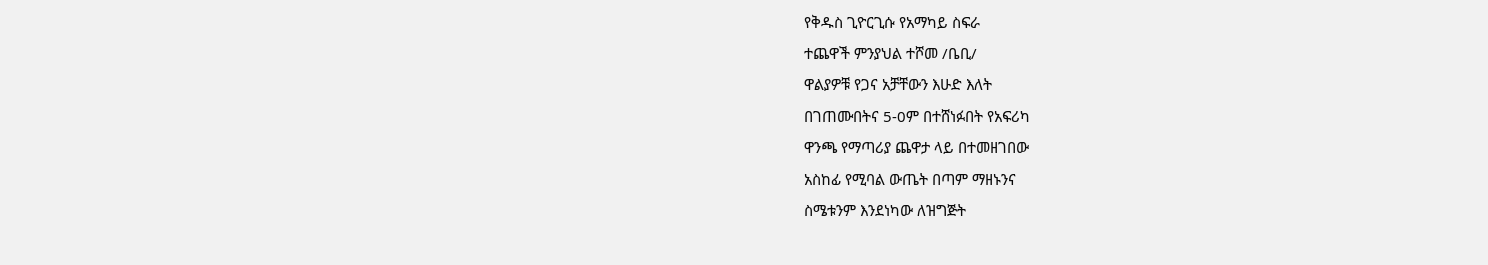የቅዱስ ጊዮርጊሱ የአማካይ ስፍራ
ተጨዋች ምንያህል ተሾመ /ቤቢ/
ዋልያዎቹ የጋና አቻቸውን እሁድ እለት
በገጠሙበትና 5-0ም በተሸነፉበት የአፍሪካ
ዋንጫ የማጣሪያ ጨዋታ ላይ በተመዘገበው
አስከፊ የሚባል ውጤት በጣም ማዘኑንና
ስሜቱንም እንደነካው ለዝግጅት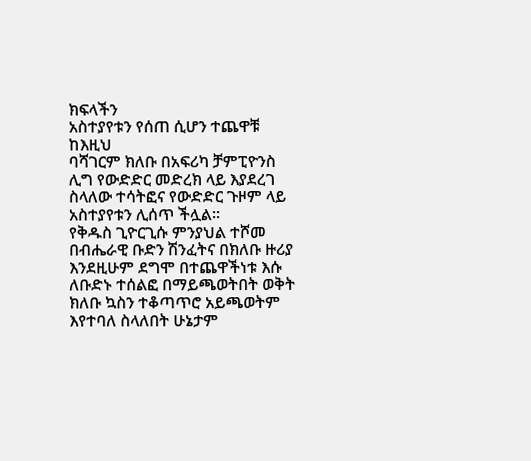ክፍላችን
አስተያየቱን የሰጠ ሲሆን ተጨዋቹ ከእዚህ
ባሻገርም ክለቡ በአፍሪካ ቻምፒዮንስ
ሊግ የውድድር መድረክ ላይ እያደረገ
ስላለው ተሳትፎና የውድድር ጉዞም ላይ
አስተያየቱን ሊሰጥ ችሏል፡፡
የቅዱስ ጊዮርጊሱ ምንያህል ተሾመ
በብሔራዊ ቡድን ሽንፈትና በክለቡ ዙሪያ
እንደዚሁም ደግሞ በተጨዋችነቱ እሱ
ለቡድኑ ተሰልፎ በማይጫወትበት ወቅት
ክለቡ ኳስን ተቆጣጥሮ አይጫወትም
እየተባለ ስላለበት ሁኔታም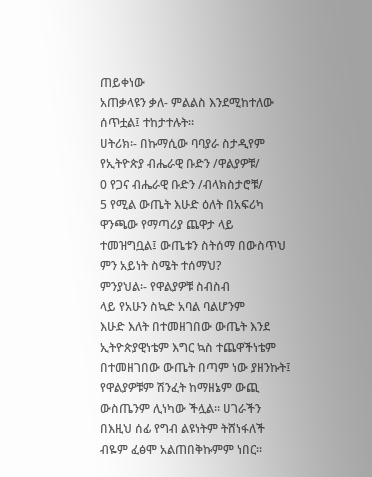ጠይቀነው
አጠቃላዩን ቃለ- ምልልስ እንደሚከተለው
ሰጥቷል፤ ተከታተሉት፡፡
ሀትሪክ፡- በኩማሲው ባባያራ ስታዲየም
የኢትዮጵያ ብሔራዊ ቡድን /ዋልያዎቹ/
0 የጋና ብሔራዊ ቡድን /ብላክስታሮቹ/
5 የሚል ውጤት እሁድ ዕለት በአፍሪካ
ዋንጫው የማጣሪያ ጨዋታ ላይ
ተመዝግቧል፤ ውጤቱን ስትሰማ በውስጥህ
ምን አይነት ስሜት ተሰማህ?
ምንያህል፡- የዋልያዎቹ ስብስብ
ላይ የአሁን ስኳድ አባል ባልሆንም
እሁድ እለት በተመዘገበው ውጤት እንደ
ኢትዮጵያዊነቴም እግር ኳስ ተጨዋችነቴም
በተመዘገበው ውጤት በጣም ነው ያዘንኩት፤
የዋልያዎቹም ሽንፈት ከማዘኔም ውጪ
ውስጤንም ሊነካው ችሏል፡፡ ሀገራችን
በእዚህ ሰፊ የግብ ልዩነትም ትሸነፋለች
ብዬም ፈፅሞ አልጠበቅኩምም ነበር፡፡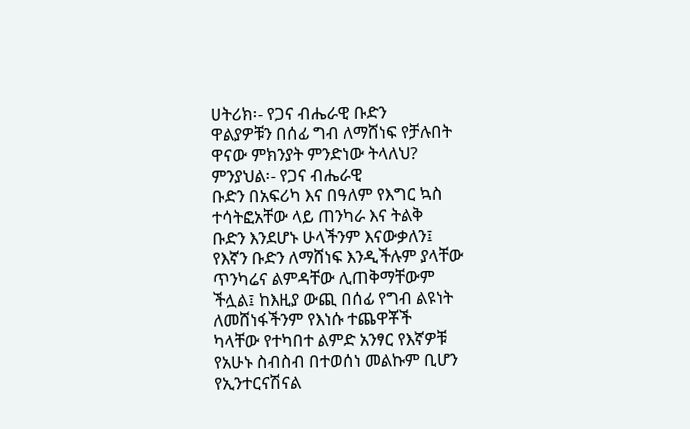ሀትሪክ፡- የጋና ብሔራዊ ቡድን
ዋልያዎቹን በሰፊ ግብ ለማሸነፍ የቻሉበት
ዋናው ምክንያት ምንድነው ትላለህ?
ምንያህል፡- የጋና ብሔራዊ
ቡድን በአፍሪካ እና በዓለም የእግር ኳስ
ተሳትፎአቸው ላይ ጠንካራ እና ትልቅ
ቡድን እንደሆኑ ሁላችንም እናውቃለን፤
የእኛን ቡድን ለማሸነፍ እንዲችሉም ያላቸው
ጥንካሬና ልምዳቸው ሊጠቅማቸውም
ችሏል፤ ከእዚያ ውጪ በሰፊ የግብ ልዩነት
ለመሸነፋችንም የእነሱ ተጨዋቾች
ካላቸው የተካበተ ልምድ አንፃር የእኛዎቹ
የአሁኑ ስብስብ በተወሰነ መልኩም ቢሆን
የኢንተርናሽናል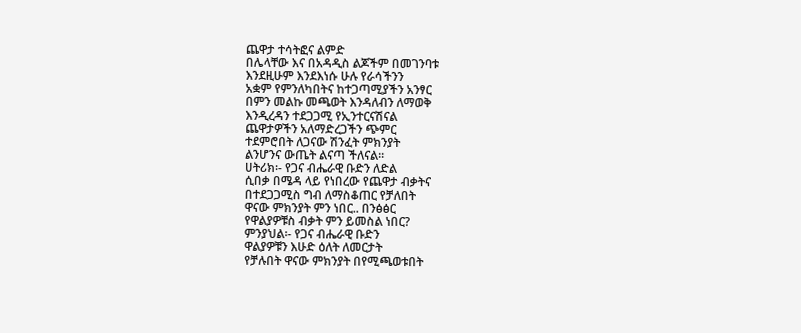ጨዋታ ተሳትፎና ልምድ
በሌላቸው እና በአዳዲስ ልጆችም በመገንባቱ
እንደዚሁም እንደእነሱ ሁሉ የራሳችንን
አቋም የምንለካበትና ከተጋጣሚያችን አንፃር
በምን መልኩ መጫወት እንዳለብን ለማወቅ
እንዲረዳን ተደጋጋሚ የኢንተርናሽናል
ጨዋታዎችን አለማድረጋችን ጭምር
ተደምሮበት ለጋናው ሽንፈት ምክንያት
ልንሆንና ውጤት ልናጣ ችለናል፡፡
ሀትሪክ፡- የጋና ብሔራዊ ቡድን ለድል
ሲበቃ በሜዳ ላይ የነበረው የጨዋታ ብቃትና
በተደጋጋሚስ ግብ ለማስቆጠር የቻለበት
ዋናው ምክንያት ምን ነበር.. በንፅፅር
የዋልያዎቹስ ብቃት ምን ይመስል ነበር?
ምንያህል፡- የጋና ብሔራዊ ቡድን
ዋልያዎቹን እሁድ ዕለት ለመርታት
የቻሉበት ዋናው ምክንያት በየሚጫወቱበት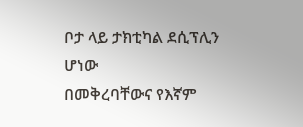ቦታ ላይ ታክቲካል ደሲፕሊን ሆነው
በመቅረባቸውና የእኛም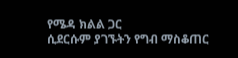የሜዳ ክልል ጋር
ሲደርሱም ያገኙትን የግብ ማስቆጠር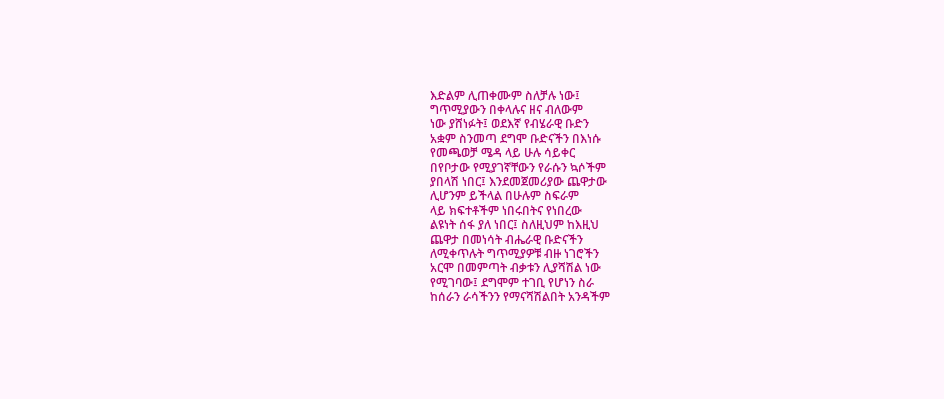እድልም ሊጠቀሙም ስለቻሉ ነው፤
ግጥሚያውን በቀላሉና ዘና ብለውም
ነው ያሸነፉት፤ ወደእኛ የብሄራዊ ቡድን
አቋም ስንመጣ ደግሞ ቡድናችን በእነሱ
የመጫወቻ ሜዳ ላይ ሁሉ ሳይቀር
በየቦታው የሚያገኛቸውን የራሱን ኳሶችም
ያበላሽ ነበር፤ እንደመጀመሪያው ጨዋታው
ሊሆንም ይችላል በሁሉም ስፍራም
ላይ ክፍተቶችም ነበሩበትና የነበረው
ልዩነት ሰፋ ያለ ነበር፤ ስለዚህም ከእዚህ
ጨዋታ በመነሳት ብሔራዊ ቡድናችን
ለሚቀጥሉት ግጥሚያዎቹ ብዙ ነገሮችን
አርሞ በመምጣት ብቃቱን ሊያሻሽል ነው
የሚገባው፤ ደግሞም ተገቢ የሆነን ስራ
ከሰራን ራሳችንን የማናሻሽልበት አንዳችም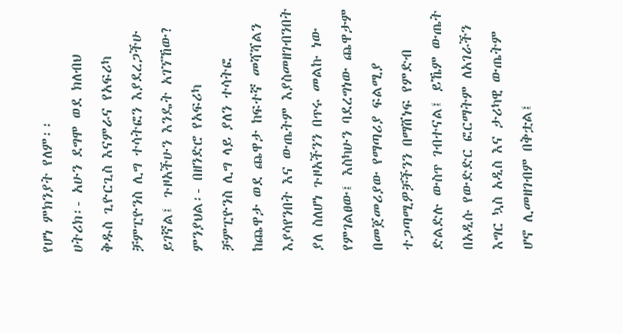የሆነ ምክንያት የለም፡፡
ሀትሪክ፡- አሁን ደግሞ ወደ ክለብህ
ቅዱስ ጊዮርጊስ እናምራና የአፍሪካ
ቻምፒዮንስ ሊግ ተሳትፎን እያደረጋችሁ
ይገኛል፤ ጉዞአችሁን እንዴት አገኘኸው?
ምንያህል፡- በዘንድሮ የአፍሪካ
ቻምፒዮንስ ሊግ ላይ ያለን ተሳትፎ
ከጨዋታ ወደ ጨዋታ ከፍተኛ መሻሻልን
እያሳየንበት እና ውጤትም እያስመዘገብንበት
ያለ ስለሆነ ጉዞአችንን በጥሩ መልኩ ነው
የምገልፀው፤ እስካሁን ባደረግነው ጨዋታም
በመጀመሪያው የማጣሪያ ፍልሚያ
ተጋጣሚዎቻችንን በማሸነፍ የምድብ
ድልድሉ ውስጥ ገብተናል፤ ይኼም ውጤት
በአዲሱ የውድድር ፎርማትም ለአገራችን
እግር ኳስ አዲስ እና ታሪካዊ ውጤትም
ሆኖ ሊመዘገብም በቅቷል፤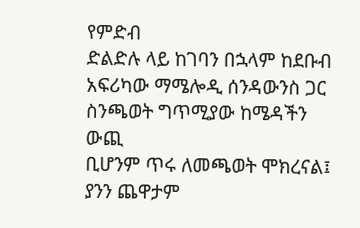የምድብ
ድልድሉ ላይ ከገባን በኋላም ከደቡብ
አፍሪካው ማሜሎዲ ሰንዳውንስ ጋር
ስንጫወት ግጥሚያው ከሜዳችን ውጪ
ቢሆንም ጥሩ ለመጫወት ሞክረናል፤
ያንን ጨዋታም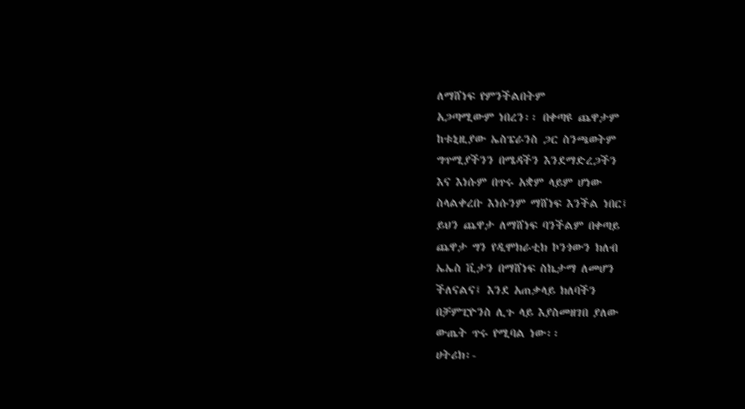ለማሸነፍ የምንችልበትም
አጋጣሚውም ነበረን፡፡ በቀጣዩ ጨዋታም
ከቱኒዚያው ኤስፔራንስ ጋር ስንጫወትም
ግጥሚያችንን በሜዳችን እንደማድረጋችን
እና እነሱም በጥሩ አቋም ላይም ሆነው
ስላልቀረቡ እነሱንም ማሸነፍ እንችል ነበር፤
ይህን ጨዋታ ለማሸነፍ ባንችልም በቀጣይ
ጨዋታ ግን የዲሞክራቲክ ኮንጎውን ክለብ
ኤኤስ ቪታን በማሸነፍ ስኬታማ ለመሆን
ችለናልና፤ እንደ አጠቃላይ ክለባችን
በቻምፒዮንስ ሊጉ ላይ እያስመዘገበ ያለው
ውጤት ጥሩ የሚባል ነው፡፡
ሀትሪክ፡-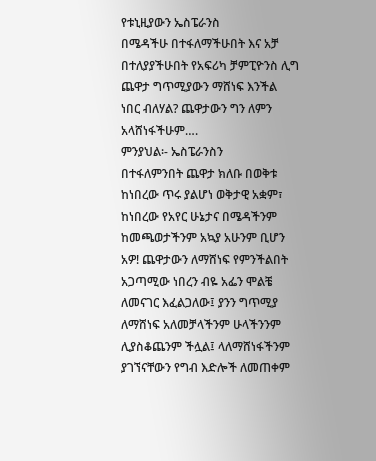የቱኒዚያውን ኤስፔራንስ
በሜዳችሁ በተፋለማችሁበት እና አቻ
በተለያያችሁበት የአፍሪካ ቻምፒዮንስ ሊግ
ጨዋታ ግጥሚያውን ማሸነፍ እንችል
ነበር ብለሃል? ጨዋታውን ግን ለምን
አላሸነፋችሁም….
ምንያህል፡- ኤስፔራንስን
በተፋለምንበት ጨዋታ ክለቡ በወቅቱ
ከነበረው ጥሩ ያልሆነ ወቅታዊ አቋም፣
ከነበረው የአየር ሁኔታና በሜዳችንም
ከመጫወታችንም አኳያ አሁንም ቢሆን
አዎ! ጨዋታውን ለማሸነፍ የምንችልበት
አጋጣሚው ነበረን ብዬ አፌን ሞልቼ
ለመናገር እፈልጋለው፤ ያንን ግጥሚያ
ለማሸነፍ አለመቻላችንም ሁላችንንም
ሊያስቆጨንም ችሏል፤ ላለማሸነፋችንም
ያገኘናቸውን የግብ እድሎች ለመጠቀም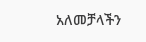አለመቻላችን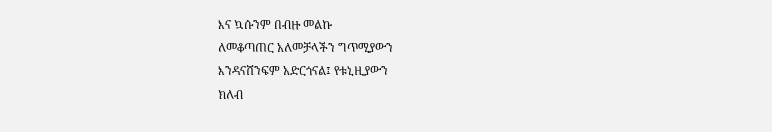እና ኳሱንም በብዙ መልኩ
ለመቆጣጠር አለመቻላችን ግጥሚያውን
እንዳናሸንፍም አድርጎናል፤ የቱኒዚያውን
ክለብ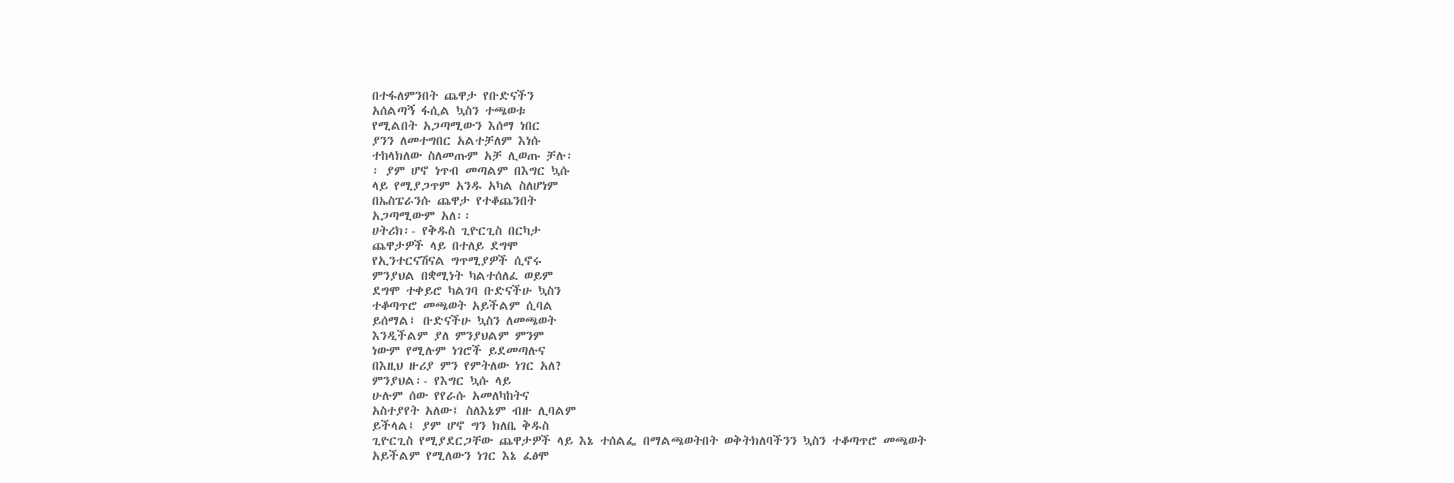በተፋለምንበት ጨዋታ የቡድናችን
አሰልጣኝ ፋሲል ኳስን ተጫወቱ
የሚልበት አጋጣሚውን እሰማ ነበር
ያንን ለመተግበር አልተቻለም እነሱ
ተከላክለው ስለመጡም አቻ ሊወጡ ቻሉ፡
፡ ያም ሆኖ ነጥብ መጣልም በእግር ኳሱ
ላይ የሚያጋጥም አንዱ አካል ስለሆነም
በኤስፔራንሱ ጨዋታ የተቆጨንበት
አጋጣሚውም አለ፡፡
ሀትሪክ፡- የቅዱስ ጊዮርጊስ በርካታ
ጨዋታዎች ላይ በተለይ ደግሞ
የኢንተርናሽናል ግጥሚያዎች ሲኖሩ
ምንያህል በቋሚነት ካልተሰለፈ ወይም
ደግሞ ተቀይሮ ካልገባ ቡድናችሁ ኳስን
ተቆጣጥሮ መጫወት አይችልም ሲባል
ይሰማል፤ ቡድናችሁ ኳስን ለመጫወት
እንዲችልም ያለ ምንያህልም ምንም
ነውም የሚሉም ነገሮች ይደመጣሉና
በእዚህ ዙሪያ ምን የምትለው ነገር አለ?
ምንያህል፡- የእግር ኳሱ ላይ
ሁሉም ሰው የየራሱ አመለካከትና
አስተያየት አለው፤ ስለእኔም ብዙ ሊባልም
ይችላል፤ ያም ሆኖ ግን ክለቤ ቅዱስ
ጊዮርጊስ የሚያደርጋቸው ጨዋታዎች ላይ እኔ ተሰልፌ በማልጫወትበት ወቅትክለባችንን ኳስን ተቆጣጥሮ መጫወት
አይችልም የሚለውን ነገር እኔ ፈፅሞ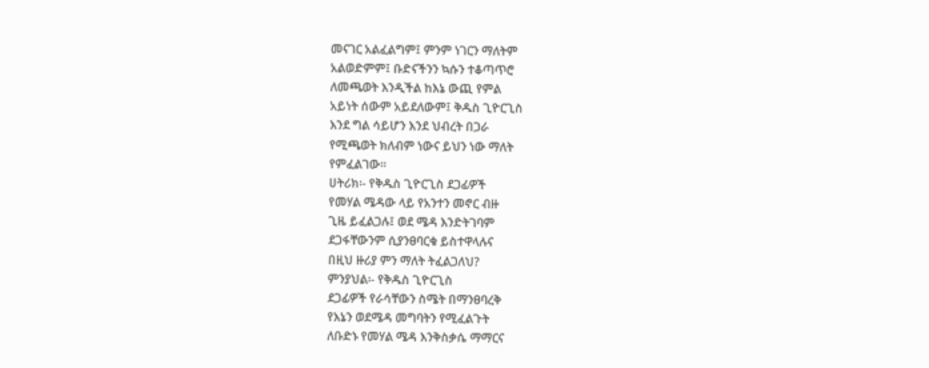መናገር አልፈልግም፤ ምንም ነገርን ማለትም
አልወድምም፤ ቡድናችንን ኳሱን ተቆጣጥሮ
ለመጫወት እንዲችል ከእኔ ውጪ የምል
አይነት ሰውም አይደለውም፤ ቅዱስ ጊዮርጊስ
እንደ ግል ሳይሆን እንደ ህብረት በጋራ
የሚጫወት ክለብም ነውና ይህን ነው ማለት
የምፈልገው፡፡
ሀትሪክ፡- የቅዱስ ጊዮርጊስ ደጋፊዎች
የመሃል ሜዳው ላይ የአንተን መኖር ብዙ
ጊዜ ይፈልጋሉ፤ ወደ ሜዳ እንድትገባም
ደጋፋቸውንም ሲያንፀባርቁ ይስተዋላሉና
በዚህ ዙሪያ ምን ማለት ትፈልጋለህ?
ምንያህል፡- የቅዱስ ጊዮርጊስ
ደጋፊዎች የራሳቸውን ስሜት በማንፀባረቅ
የእኔን ወደሜዳ መግባትን የሚፈልጉት
ለቡድኑ የመሃል ሜዳ እንቅስቃሴ ማማርና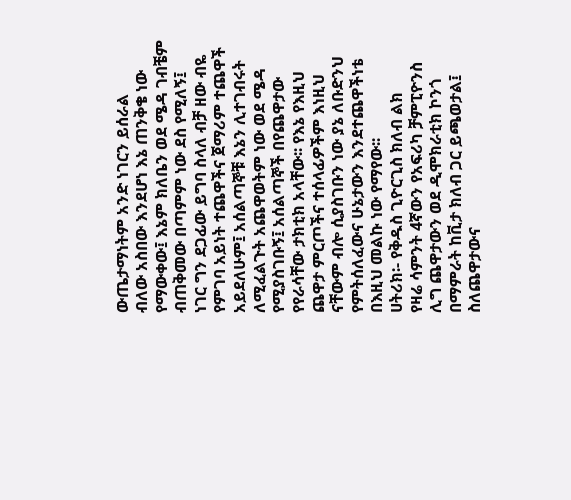ውጤታማነትም አንድ ነገርን ይሰራል
ብለው አስበው እንደሆነ እኔ ጠንቅቄ ነው
የማውቀው፤ እኔም ክለቤን ወደ ሜዳ ገብቼም
ብጠቅመው በጣምም ነው ደስ የሚለኝ፤
ነገር ግን ደጋፊው ይግባ ስላለ ብቻ ዘው ብዬ
የምገባ አይነት ተጨዋችና ጀማሪም ተጨዋች
አይደለሁም፤ አሰልጣኞቹ እኔን ሊተገብሩት
ለሚፈልጉት አጨዋወትም ነው ወደ ሜዳ
የሚያስገቡኝ፤ አሰልጣኞች በየጨዋታው
የየራሳቸው ታክቲክ አላቸው፡፡ የእኔ የእዚህ
ጨዋታ ምርጦችና ተሰላፊዎችም እነዚህ
ናቸውም ብሎ ሲያስገቡን ነው ያኔ ለቡድንህ
የምትሰለፈውና ሁኔታውን እንደተጨዋችነቴ
በእዚህ መልኩ ነው የማየው፡፡
ሀትሪክ፡- የቅዱስ ጊዮርጊስ ክለብ ልክ
የዛሬ ሳምንት 4ኛውን የአፍሪካ ቻምፒዮንስ
ሊግ ጨዋታውን ወደ ዲሞክራቲክ ኮንጎ
በማምራት ከቪታ ክለብ ጋር ይጫወታል፤
ስለጨዋታውና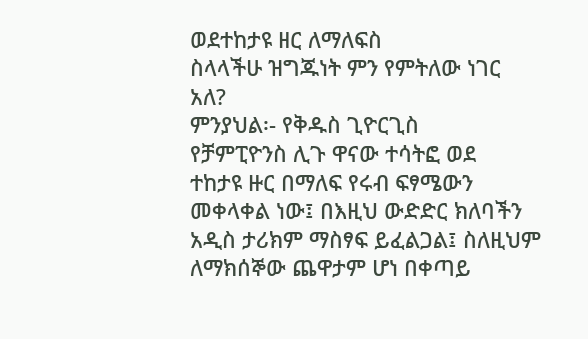ወደተከታዩ ዘር ለማለፍስ
ስላላችሁ ዝግጁነት ምን የምትለው ነገር
አለ?
ምንያህል፡- የቅዱስ ጊዮርጊስ
የቻምፒዮንስ ሊጉ ዋናው ተሳትፎ ወደ
ተከታዩ ዙር በማለፍ የሩብ ፍፃሜውን
መቀላቀል ነው፤ በእዚህ ውድድር ክለባችን
አዲስ ታሪክም ማስፃፍ ይፈልጋል፤ ስለዚህም
ለማክሰኞው ጨዋታም ሆነ በቀጣይ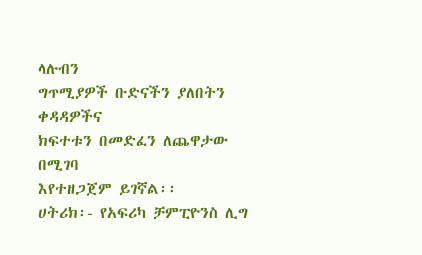ላሉብን
ግጥሚያዎች ቡድናችን ያለበትን ቀዳዳዎችና
ክፍተቱን በመድፈን ለጨዋታው በሚገባ
እየተዘጋጀም ይገኛል፡፡
ሀትሪክ፡- የአፍሪካ ቻምፒዮንስ ሊግ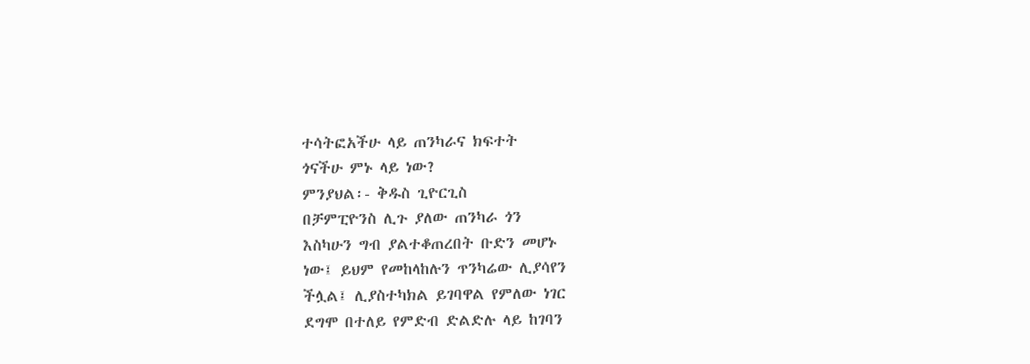ተሳትፎአችሁ ላይ ጠንካራና ክፍተት
ጎናችሁ ምኑ ላይ ነው?
ምንያህል፡- ቅዱስ ጊዮርጊስ
በቻምፒዮንስ ሊጉ ያለው ጠንካራ ጎን
እስካሁን ግብ ያልተቆጠረበት ቡድን መሆኑ
ነው፤ ይህም የመከላከሉን ጥንካሬው ሊያሳየን
ችሏል፤ ሊያስተካክል ይገባዋል የምለው ነገር
ደግሞ በተለይ የምድብ ድልድሉ ላይ ከገባን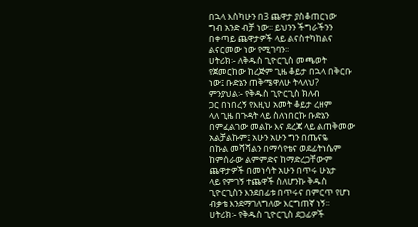በኋላ እስካሁን በ3 ጨዋታ ያስቆጠርነው
ግብ አንድ ብቻ ነው፡፡ ይህንን ችግራችንን
በቀጣይ ጨዋታዎች ላይ ልናስተካከልና
ልናርመው ነው የሚገባን፡፡
ሀትሪክ፡- ለቅዱስ ጊዮርጊስ መጫወት
የጀመርከው ከረጅም ጊዜ ቆይታ በኋላ በቅርቡ
ነው፤ ቡድኔን ጠቅሜዋለሁ ትላለህ?
ምንያህል፡- የቅዱስ ጊዮርጊስ ክለብ
ጋር በነበረኝ የእዚህ አመት ቆይታ ረዘም
ላለ ጊዜ በጉዳት ላይ ስለነበርኩ ቡድኔን
በምፈልገው መልኩ እና ደረጃ ላይ ልጠቅመው
አልቻልኩም፤ አሁን አሁን ግን በጤናዬ
በኩል መሻሻልን በማሳየቴና ወደፊትነሴም
ከምሰራው ልምምድና ከማድረጋቸውም
ጨዋታዎች በመነሳት አሁን በጥሩ ሁኔታ
ላይ የምገኝ ተጨዋች ስለሆንኩ ቅዱስ
ጊዮርጊስን እንደበፊቱ በጥሩና በምርጥ የሆነ
ብቃቴ እንደማገለግለው እርግጠኛ ነኝ፡፡
ሀትሪክ፡- የቅዱስ ጊዮርጊስ ደጋፊዎች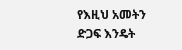የእዚህ አመትን ድጋፍ እንዴት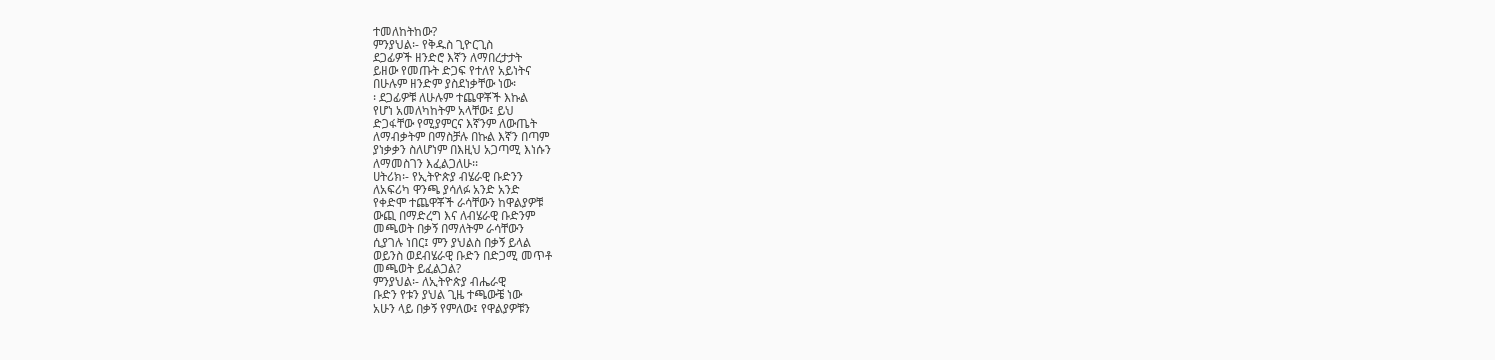ተመለከትከው?
ምንያህል፡- የቅዱስ ጊዮርጊስ
ደጋፊዎች ዘንድሮ እኛን ለማበረታታት
ይዘው የመጡት ድጋፍ የተለየ አይነትና
በሁሉም ዘንድም ያስደነቃቸው ነው፡
፡ ደጋፊዎቹ ለሁሉም ተጨዋቾች እኩል
የሆነ አመለካከትም አላቸው፤ ይህ
ድጋፋቸው የሚያምርና እኛንም ለውጤት
ለማብቃትም በማስቻሉ በኩል እኛን በጣም
ያነቃቃን ስለሆነም በእዚህ አጋጣሚ እነሱን
ለማመስገን እፈልጋለሁ፡፡
ሀትሪክ፡- የኢትዮጵያ ብሄራዊ ቡድንን
ለአፍሪካ ዋንጫ ያሳለፉ አንድ አንድ
የቀድሞ ተጨዋቾች ራሳቸውን ከዋልያዎቹ
ውጪ በማድረግ እና ለብሄራዊ ቡድንም
መጫወት በቃኝ በማለትም ራሳቸውን
ሲያገሉ ነበር፤ ምን ያህልስ በቃኝ ይላል
ወይንስ ወደብሄራዊ ቡድን በድጋሚ መጥቶ
መጫወት ይፈልጋል?
ምንያህል፡- ለኢትዮጵያ ብሔራዊ
ቡድን የቱን ያህል ጊዜ ተጫውቼ ነው
አሁን ላይ በቃኝ የምለው፤ የዋልያዎቹን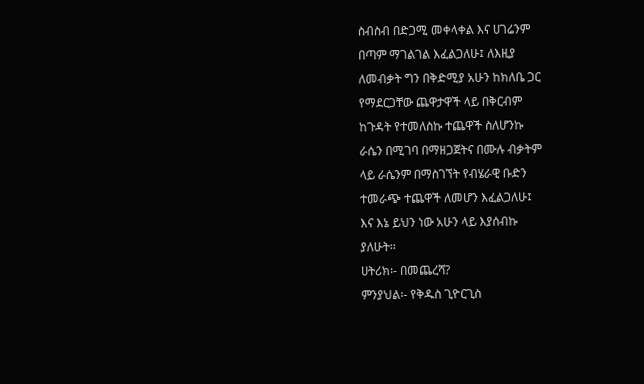ስብስብ በድጋሚ መቀላቀል እና ሀገሬንም
በጣም ማገልገል እፈልጋለሁ፤ ለእዚያ
ለመብቃት ግን በቅድሚያ አሁን ከክለቤ ጋር
የማደርጋቸው ጨዋታዋች ላይ በቅርብም
ከጉዳት የተመለስኩ ተጨዋች ስለሆንኩ
ራሴን በሚገባ በማዘጋጀትና በሙሉ ብቃትም
ላይ ራሴንም በማስገኘት የብሄራዊ ቡድን
ተመራጭ ተጨዋች ለመሆን እፈልጋለሁ፤
እና እኔ ይህን ነው አሁን ላይ እያሰብኩ
ያለሁት፡፡
ሀትሪክ፡- በመጨረሻ?
ምንያህል፡- የቅዱስ ጊዮርጊስ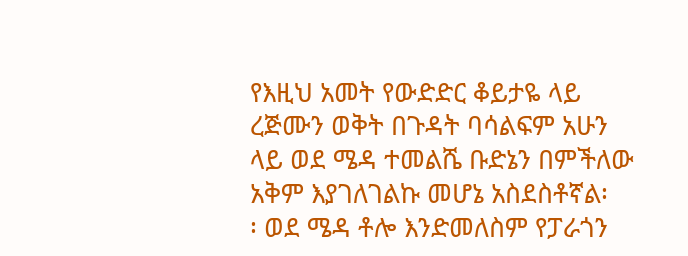የእዚህ አመት የውድድር ቆይታዬ ላይ
ረጅሙን ወቅት በጉዳት ባሳልፍም አሁን
ላይ ወደ ሜዳ ተመልሼ ቡድኔን በምችለው
አቅም እያገለገልኩ መሆኔ አስደስቶኛል፡
፡ ወደ ሜዳ ቶሎ እንድመለስም የፓራጎን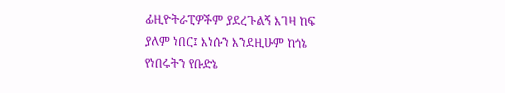ፊዚዮትራፒዎችም ያደረጉልኝ እገዛ ከፍ
ያለም ነበር፤ እነሱን እንደዚሁም ከጎኔ
የነበሩትን የቡድኔ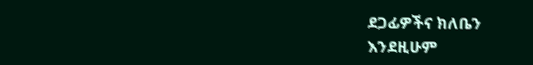ደጋፊዎችና ክለቤን
እንደዚሁም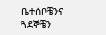ቤተሰቦቼንና ጓደኞቼን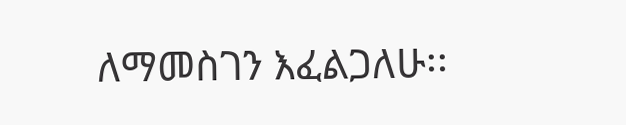ለማመስገን እፈልጋለሁ፡፡